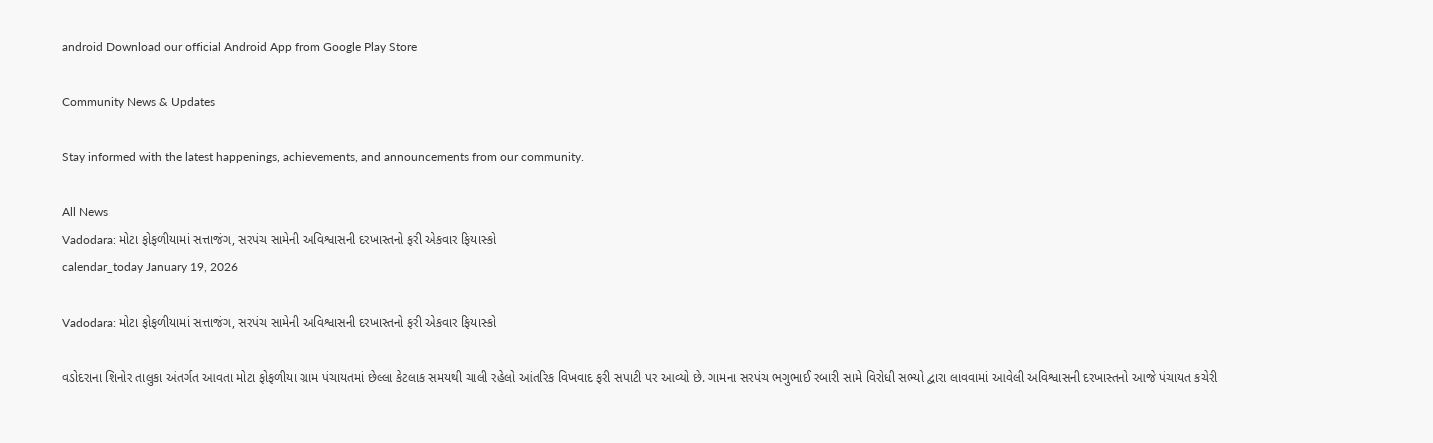android Download our official Android App from Google Play Store

Community News & Updates

Stay informed with the latest happenings, achievements, and announcements from our community.

All News
Vadodara: મોટા ફોફળીયામાં સત્તાજંગ, સરપંચ સામેની અવિશ્વાસની દરખાસ્તનો ફરી એકવાર ફિયાસ્કો
calendar_today January 19, 2026

Vadodara: મોટા ફોફળીયામાં સત્તાજંગ, સરપંચ સામેની અવિશ્વાસની દરખાસ્તનો ફરી એકવાર ફિયાસ્કો

વડોદરાના શિનોર તાલુકા અંતર્ગત આવતા મોટા ફોફળીયા ગ્રામ પંચાયતમાં છેલ્લા કેટલાક સમયથી ચાલી રહેલો આંતરિક વિખવાદ ફરી સપાટી પર આવ્યો છે. ગામના સરપંચ ભગુભાઈ રબારી સામે વિરોધી સભ્યો દ્વારા લાવવામાં આવેલી અવિશ્વાસની દરખાસ્તનો આજે પંચાયત કચેરી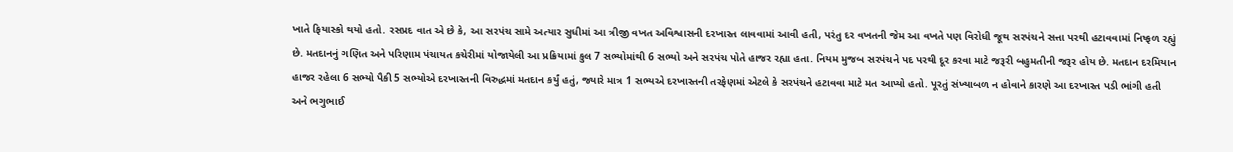ખાતે ફિયાસ્કો થયો હતો. રસપ્રદ વાત એ છે કે, આ સરપંચ સામે અત્યાર સુધીમાં આ ત્રીજી વખત અવિશ્વાસની દરખાસ્ત લાવવામાં આવી હતી, પરંતુ દર વખતની જેમ આ વખતે પણ વિરોધી જૂથ સરપંચને સત્તા પરથી હટાવવામાં નિષ્ફળ રહ્યું છે. મતદાનનું ગણિત અને પરિણામ પંચાયત કચેરીમાં યોજાયેલી આ પ્રક્રિયામાં કુલ 7 સભ્યોમાંથી 6 સભ્યો અને સરપંચ પોતે હાજર રહ્યા હતા. નિયમ મુજબ સરપંચને પદ પરથી દૂર કરવા માટે જરૂરી બહુમતીની જરૂર હોય છે. મતદાન દરમિયાન હાજર રહેલા 6 સભ્યો પૈકી 5 સભ્યોએ દરખાસ્તની વિરુદ્ધમાં મતદાન કર્યું હતું, જ્યારે માત્ર 1 સભ્યએ દરખાસ્તની તરફેણમાં એટલે કે સરપંચને હટાવવા માટે મત આપ્યો હતો. પૂરતું સંખ્યાબળ ન હોવાને કારણે આ દરખાસ્ત પડી ભાંગી હતી અને ભગુભાઈ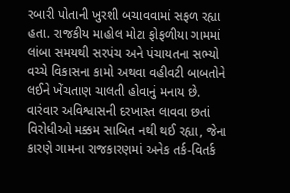રબારી પોતાની ખુરશી બચાવવામાં સફળ રહ્યા હતા. રાજકીય માહોલ મોટા ફોફળીયા ગામમાં લાંબા સમયથી સરપંચ અને પંચાયતના સભ્યો વચ્ચે વિકાસના કામો અથવા વહીવટી બાબતોને લઈને ખેંચતાણ ચાલતી હોવાનું મનાય છે. વારંવાર અવિશ્વાસની દરખાસ્ત લાવવા છતાં વિરોધીઓ મક્કમ સાબિત નથી થઈ રહ્યા, જેના કારણે ગામના રાજકારણમાં અનેક તર્ક-વિતર્ક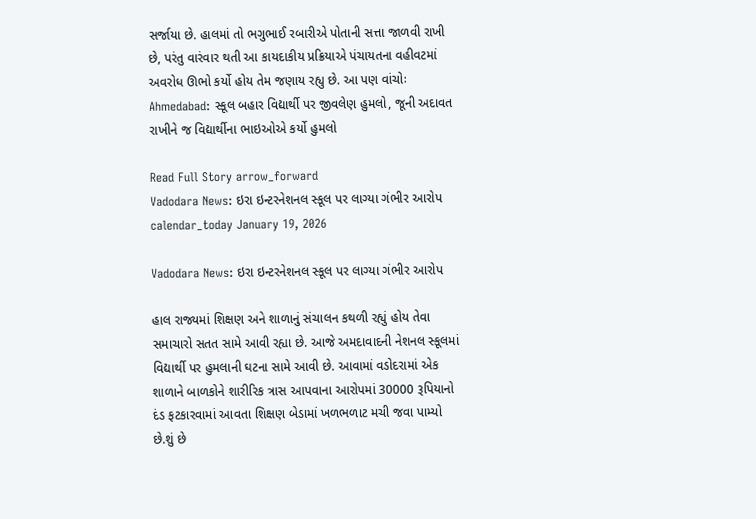સર્જાયા છે. હાલમાં તો ભગુભાઈ રબારીએ પોતાની સત્તા જાળવી રાખી છે, પરંતુ વારંવાર થતી આ કાયદાકીય પ્રક્રિયાએ પંચાયતના વહીવટમાં અવરોધ ઊભો કર્યો હોય તેમ જણાય રહ્યુ છે. આ પણ વાંચોઃ Ahmedabad: સ્કૂલ બહાર વિદ્યાર્થી પર જીવલેણ હુમલો, જૂની અદાવત રાખીને જ વિદ્યાર્થીના ભાઇઓએ કર્યો હુમલો

Read Full Story arrow_forward
Vadodara News: ઇરા ઇન્ટરનેશનલ સ્કૂલ પર લાગ્યા ગંભીર આરોપ
calendar_today January 19, 2026

Vadodara News: ઇરા ઇન્ટરનેશનલ સ્કૂલ પર લાગ્યા ગંભીર આરોપ

હાલ રાજ્યમાં શિક્ષણ અને શાળાનું સંચાલન કથળી રહ્યું હોય તેવા સમાચારો સતત સામે આવી રહ્યા છે. આજે અમદાવાદની નેશનલ સ્કૂલમાં વિદ્યાર્થી પર હુમલાની ઘટના સામે આવી છે. આવામાં વડોદરામાં એક શાળાને બાળકોને શારીરિક ત્રાસ આપવાના આરોપમાં 30000 રૂપિયાનો દંડ ફટકારવામાં આવતા શિક્ષણ બેડામાં ખળભળાટ મચી જવા પામ્યો છે.શું છે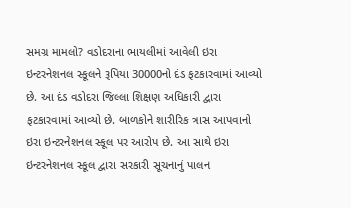સમગ્ર મામલો? વડોદરાના ભાયલીમાં આવેલી ઇરા ઇન્ટરનેશનલ સ્કૂલને રૂપિયા 30000નો દંડ ફટકારવામાં આવ્યો છે. આ દંડ વડોદરા જિલ્લા શિક્ષણ અધિકારી દ્વારા ફટકારવામાં આવ્યો છે. બાળકોને શારીરિક ત્રાસ આપવાનો ઇરા ઇન્ટરનેશનલ સ્કૂલ પર આરોપ છે. આ સાથે ઇરા ઇન્ટરનેશનલ સ્કૂલ દ્વારા સરકારી સૂચનાનું પાલન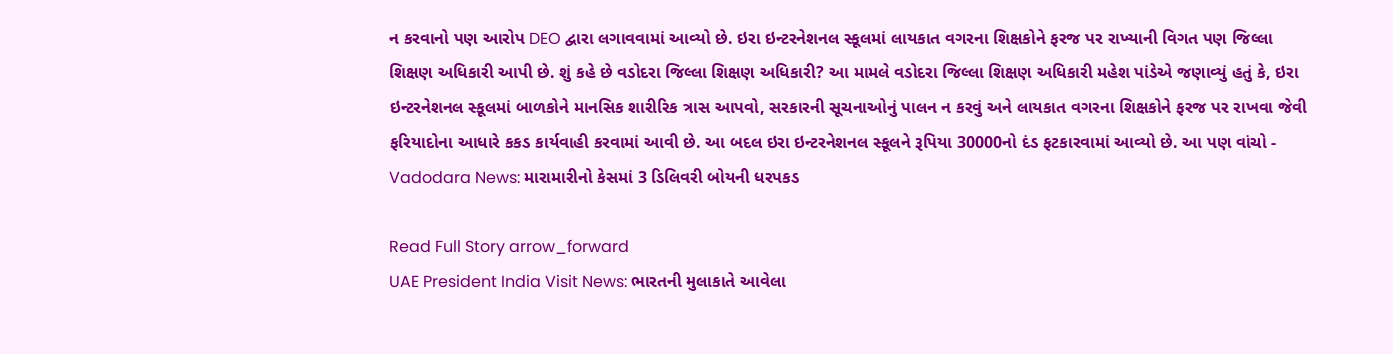ન કરવાનો પણ આરોપ DEO દ્વારા લગાવવામાં આવ્યો છે. ઇરા ઇન્ટરનેશનલ સ્કૂલમાં લાયકાત વગરના શિક્ષકોને ફરજ પર રાખ્યાની વિગત પણ જિલ્લા શિક્ષણ અધિકારી આપી છે. શું કહે છે વડોદરા જિલ્લા શિક્ષણ અધિકારી? આ મામલે વડોદરા જિલ્લા શિક્ષણ અધિકારી મહેશ પાંડેએ જણાવ્યું હતું કે, ઇરા ઇન્ટરનેશનલ સ્કૂલમાં બાળકોને માનસિક શારીરિક ત્રાસ આપવો, સરકારની સૂચનાઓનું પાલન ન કરવું અને લાયકાત વગરના શિક્ષકોને ફરજ પર રાખવા જેવી ફરિયાદોના આધારે કકડ કાર્યવાહી કરવામાં આવી છે. આ બદલ ઇરા ઇન્ટરનેશનલ સ્કૂલને રૂપિયા 30000નો દંડ ફટકારવામાં આવ્યો છે. આ પણ વાંચો - Vadodara News: મારામારીનો કેસમાં 3 ડિલિવરી બોયની ધરપકડ

Read Full Story arrow_forward
UAE President India Visit News: ભારતની મુલાકાતે આવેલા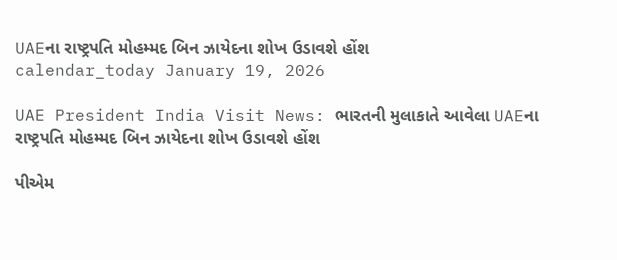UAEના રાષ્ટ્રપતિ મોહમ્મદ બિન ઝાયેદના શોખ ઉડાવશે હોંશ
calendar_today January 19, 2026

UAE President India Visit News: ભારતની મુલાકાતે આવેલા UAEના રાષ્ટ્રપતિ મોહમ્મદ બિન ઝાયેદના શોખ ઉડાવશે હોંશ

પીએમ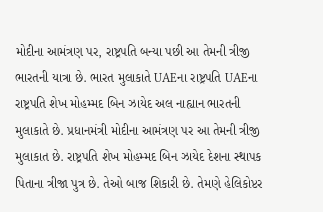મોદીના આમંત્રણ પર, રાષ્ટ્રપતિ બન્યા પછી આ તેમની ત્રીજી ભારતની યાત્રા છે. ભારત મુલાકાતે UAEના રાષ્ટ્રપતિ UAEના રાષ્ટ્રપતિ શેખ મોહમ્મદ બિન ઝાયેદ અલ નાહ્યાન ભારતની મુલાકાતે છે. પ્રધાનમંત્રી મોદીના આમંત્રણ પર આ તેમની ત્રીજી મુલાકાત છે. રાષ્ટ્રપતિ શેખ મોહમ્મદ બિન ઝાયેદ દેશના સ્થાપક પિતાના ત્રીજા પુત્ર છે. તેઓ બાજ શિકારી છે. તેમણે હેલિકોપ્ટર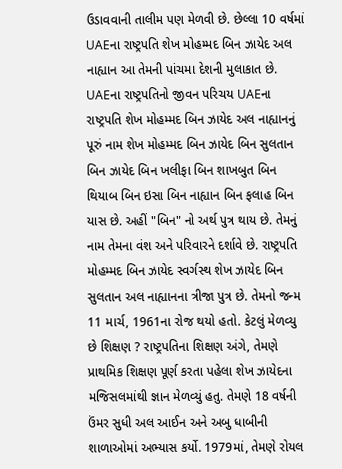ઉડાવવાની તાલીમ પણ મેળવી છે. છેલ્લા 10 વર્ષમાં UAEના રાષ્ટ્રપતિ શેખ મોહમ્મદ બિન ઝાયેદ અલ નાહ્યાન આ તેમની પાંચમા દેશની મુલાકાત છે. UAEના રાષ્ટ્રપતિનો જીવન પરિચય UAEના રાષ્ટ્રપતિ શેખ મોહમ્મદ બિન ઝાયેદ અલ નાહ્યાનનું પૂરું નામ શેખ મોહમ્મદ બિન ઝાયેદ બિન સુલતાન બિન ઝાયેદ બિન ખલીફા બિન શાખબુત બિન થિયાબ બિન ઇસા બિન નાહ્યાન બિન ફલાહ બિન યાસ છે. અહીં "બિન" નો અર્થ પુત્ર થાય છે. તેમનું નામ તેમના વંશ અને પરિવારને દર્શાવે છે. રાષ્ટ્રપતિ મોહમ્મદ બિન ઝાયેદ સ્વર્ગસ્થ શેખ ઝાયેદ બિન સુલતાન અલ નાહ્યાનના ત્રીજા પુત્ર છે. તેમનો જન્મ 11 માર્ચ, 1961ના રોજ થયો હતો. કેટલું મેળવ્યુ છે શિક્ષણ ? રાષ્ટ્રપતિના શિક્ષણ અંગે, તેમણે પ્રાથમિક શિક્ષણ પૂર્ણ કરતા પહેલા શેખ ઝાયેદના મજિસલમાંથી જ્ઞાન મેળવ્યું હતુ. તેમણે 18 વર્ષની ઉંમર સુધી અલ આઈન અને અબુ ધાબીની શાળાઓમાં અભ્યાસ કર્યો. 1979માં, તેમણે રોયલ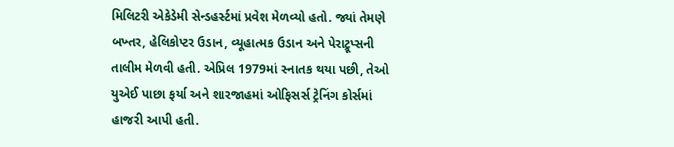મિલિટરી એકેડેમી સેન્ડહર્સ્ટમાં પ્રવેશ મેળવ્યો હતો. જ્યાં તેમણે બખ્તર, હેલિકોપ્ટર ઉડાન, વ્યૂહાત્મક ઉડાન અને પેરાટ્રૂપ્સની તાલીમ મેળવી હતી. એપ્રિલ 1979માં સ્નાતક થયા પછી, તેઓ યુએઈ પાછા ફર્યા અને શારજાહમાં ઓફિસર્સ ટ્રેનિંગ કોર્સમાં હાજરી આપી હતી.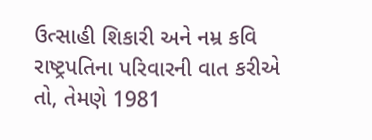ઉત્સાહી શિકારી અને નમ્ર કવિ રાષ્ટ્રપતિના પરિવારની વાત કરીએ તો, તેમણે 1981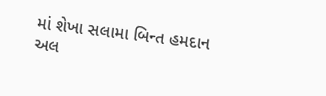માં શેખા સલામા બિન્ત હમદાન અલ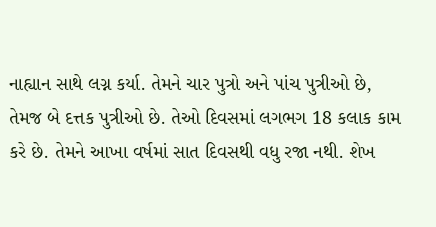નાહ્યાન સાથે લગ્ન કર્યા. તેમને ચાર પુત્રો અને પાંચ પુત્રીઓ છે, તેમજ બે દત્તક પુત્રીઓ છે. તેઓ દિવસમાં લગભગ 18 કલાક કામ કરે છે. તેમને આખા વર્ષમાં સાત દિવસથી વધુ રજા નથી. શેખ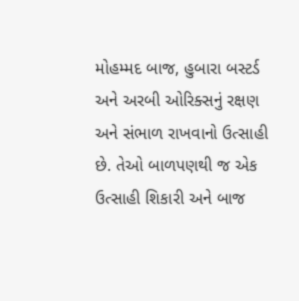મોહમ્મદ બાજ, હુબારા બસ્ટર્ડ અને અરબી ઓરિક્સનું રક્ષણ અને સંભાળ રાખવાનો ઉત્સાહી છે. તેઓ બાળપણથી જ એક ઉત્સાહી શિકારી અને બાજ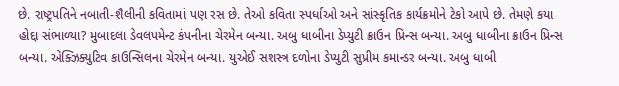છે. રાષ્ટ્રપતિને નબાતી-શૈલીની કવિતામાં પણ રસ છે. તેઓ કવિતા સ્પર્ધાઓ અને સાંસ્કૃતિક કાર્યક્રમોને ટેકો આપે છે. તેમણે કયા હોદ્દા સંભાળ્યા? મુબાદલા ડેવલપમેન્ટ કંપનીના ચેરમેન બન્યા. અબુ ધાબીના ડેપ્યુટી ક્રાઉન પ્રિન્સ બન્યા. અબુ ધાબીના ક્રાઉન પ્રિન્સ બન્યા. એક્ઝિક્યુટિવ કાઉન્સિલના ચેરમેન બન્યા. યુએઈ સશસ્ત્ર દળોના ડેપ્યુટી સુપ્રીમ કમાન્ડર બન્યા. અબુ ધાબી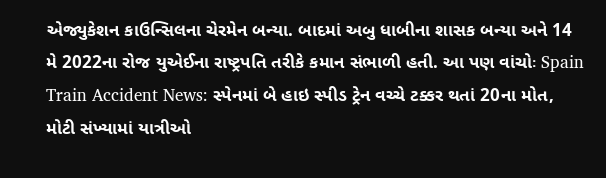એજ્યુકેશન કાઉન્સિલના ચેરમેન બન્યા. બાદમાં અબુ ધાબીના શાસક બન્યા અને 14 મે 2022ના રોજ યુએઈના રાષ્ટ્રપતિ તરીકે કમાન સંભાળી હતી. આ પણ વાંચોઃ Spain Train Accident News: સ્પેનમાં બે હાઇ સ્પીડ ટ્રેન વચ્ચે ટક્કર થતાં 20ના મોત, મોટી સંખ્યામાં યાત્રીઓ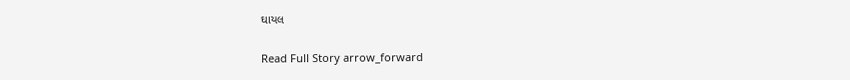ઘાયલ

Read Full Story arrow_forward